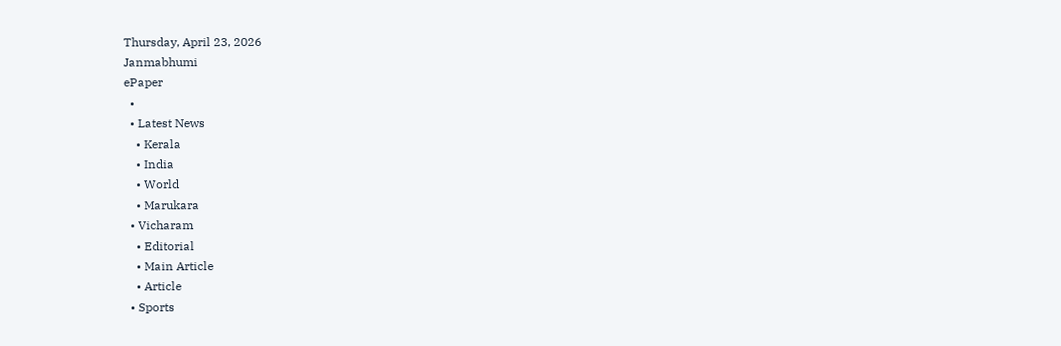Thursday, April 23, 2026
Janmabhumi
ePaper
  •
  • Latest News
    • Kerala
    • India
    • World
    • Marukara
  • Vicharam
    • Editorial
    • Main Article
    • Article
  • Sports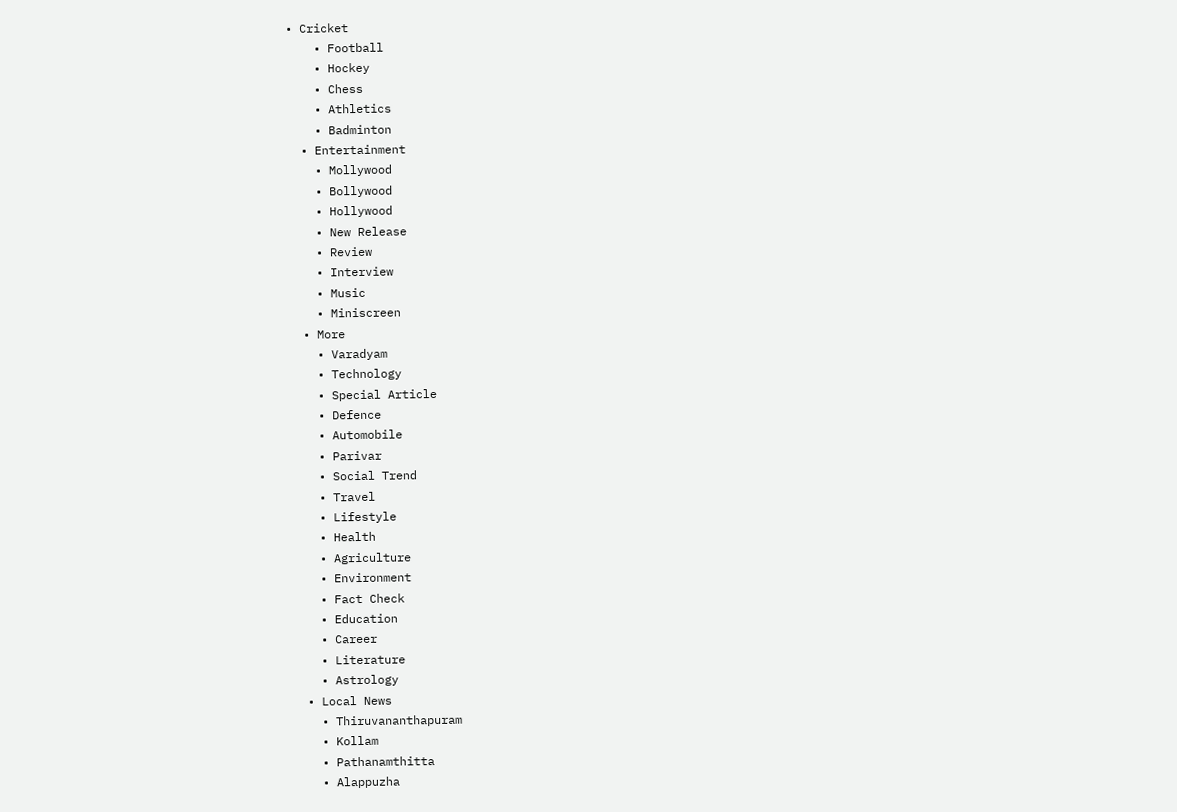• Cricket
    • Football
    • Hockey
    • Chess
    • Athletics
    • Badminton
  • Entertainment
    • Mollywood
    • Bollywood
    • Hollywood
    • New Release
    • Review
    • Interview
    • Music
    • Miniscreen
  • More
    • Varadyam
    • Technology
    • Special Article
    • Defence
    • Automobile
    • Parivar
    • Social Trend
    • Travel
    • Lifestyle
    • Health
    • Agriculture
    • Environment
    • Fact Check
    • Education
    • Career
    • Literature
    • Astrology
  • Local News
    • Thiruvananthapuram
    • Kollam
    • Pathanamthitta
    • Alappuzha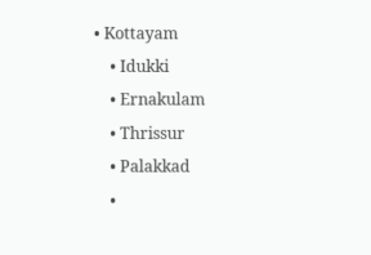• Kottayam
    • Idukki
    • Ernakulam
    • Thrissur
    • Palakkad
    •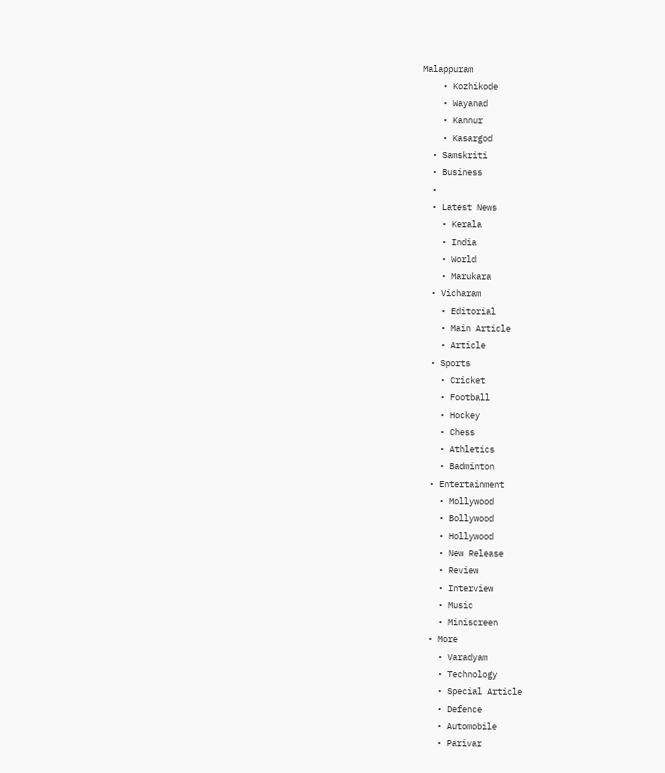Malappuram
    • Kozhikode
    • Wayanad
    • Kannur
    • Kasargod
  • Samskriti
  • Business
  •
  • Latest News
    • Kerala
    • India
    • World
    • Marukara
  • Vicharam
    • Editorial
    • Main Article
    • Article
  • Sports
    • Cricket
    • Football
    • Hockey
    • Chess
    • Athletics
    • Badminton
  • Entertainment
    • Mollywood
    • Bollywood
    • Hollywood
    • New Release
    • Review
    • Interview
    • Music
    • Miniscreen
  • More
    • Varadyam
    • Technology
    • Special Article
    • Defence
    • Automobile
    • Parivar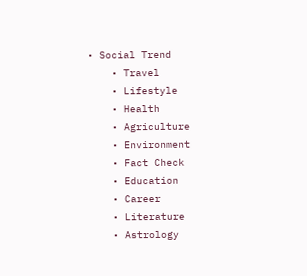• Social Trend
    • Travel
    • Lifestyle
    • Health
    • Agriculture
    • Environment
    • Fact Check
    • Education
    • Career
    • Literature
    • Astrology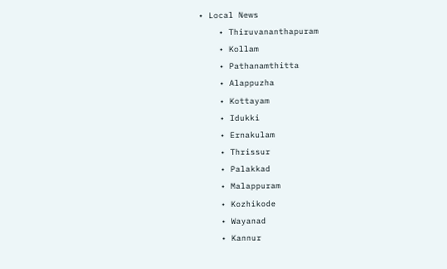• Local News
    • Thiruvananthapuram
    • Kollam
    • Pathanamthitta
    • Alappuzha
    • Kottayam
    • Idukki
    • Ernakulam
    • Thrissur
    • Palakkad
    • Malappuram
    • Kozhikode
    • Wayanad
    • Kannur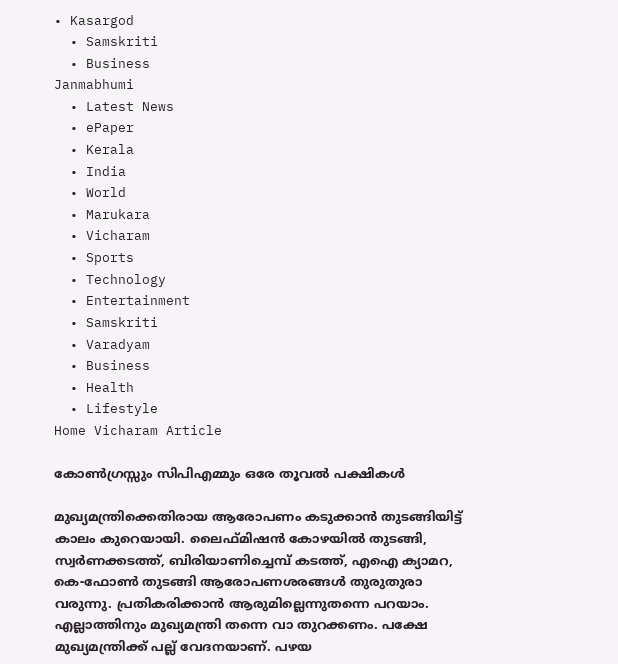• Kasargod
  • Samskriti
  • Business
Janmabhumi
  • Latest News
  • ePaper
  • Kerala
  • India
  • World
  • Marukara
  • Vicharam
  • Sports
  • Technology
  • Entertainment
  • Samskriti
  • Varadyam
  • Business
  • Health
  • Lifestyle
Home Vicharam Article

കോണ്‍ഗ്രസ്സും സിപിഎമ്മും ഒരേ തൂവല്‍ പക്ഷികള്‍

മുഖ്യമന്ത്രിക്കെതിരായ ആരോപണം കടുക്കാന്‍ തുടങ്ങിയിട്ട് കാലം കുറെയായി. ലൈഫ്മിഷന്‍ കോഴയില്‍ തുടങ്ങി, സ്വര്‍ണക്കടത്ത്, ബിരിയാണിച്ചെമ്പ് കടത്ത്, എഐ ക്യാമറ, കെ-ഫോണ്‍ തുടങ്ങി ആരോപണശരങ്ങള്‍ തുരുതുരാ വരുന്നു. പ്രതികരിക്കാന്‍ ആരുമില്ലെന്നുതന്നെ പറയാം. എല്ലാത്തിനും മുഖ്യമന്ത്രി തന്നെ വാ തുറക്കണം. പക്ഷേ മുഖ്യമന്ത്രിക്ക് പല്ല് വേദനയാണ്. പഴയ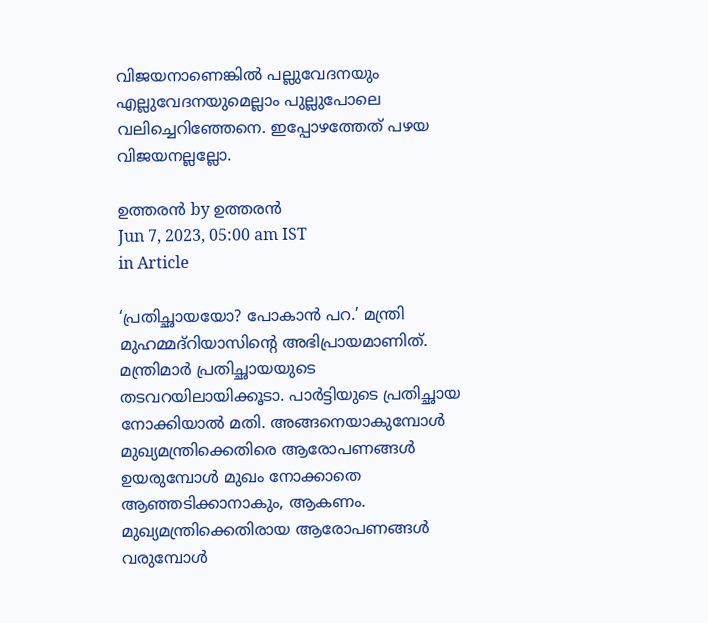വിജയനാണെങ്കില്‍ പല്ലുവേദനയും എല്ലുവേദനയുമെല്ലാം പുല്ലുപോലെ വലിച്ചെറിഞ്ഞേനെ. ഇപ്പോഴത്തേത് പഴയ വിജയനല്ലല്ലോ.

ഉത്തരന്‍ by ഉത്തരന്‍
Jun 7, 2023, 05:00 am IST
in Article

‘പ്രതിച്ഛായയോ? പോകാന്‍ പറ.’ മന്ത്രി മുഹമ്മദ്‌റിയാസിന്റെ അഭിപ്രായമാണിത്. മന്ത്രിമാര്‍ പ്രതിച്ഛായയുടെ തടവറയിലായിക്കൂടാ. പാര്‍ട്ടിയുടെ പ്രതിച്ഛായ നോക്കിയാല്‍ മതി. അങ്ങനെയാകുമ്പോള്‍ മുഖ്യമന്ത്രിക്കെതിരെ ആരോപണങ്ങള്‍ ഉയരുമ്പോള്‍ മുഖം നോക്കാതെ ആഞ്ഞടിക്കാനാകും, ആകണം. മുഖ്യമന്ത്രിക്കെതിരായ ആരോപണങ്ങള്‍ വരുമ്പോള്‍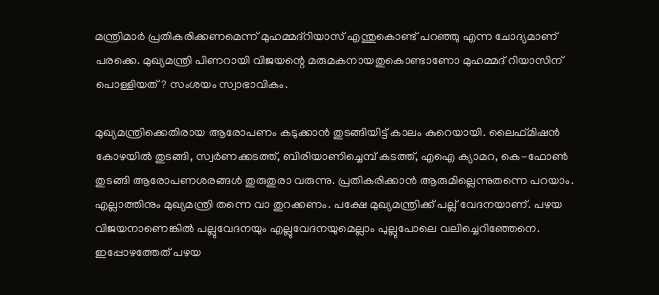മന്ത്രിമാര്‍ പ്രതികരിക്കണമെന്ന് മുഹമ്മദ്‌റിയാസ് എന്തുകൊണ്ട് പറഞ്ഞു എന്ന ചോദ്യമാണ് പരക്കെ. മുഖ്യമന്ത്രി പിണറായി വിജയന്റെ മരുമകനായതുകൊണ്ടാണോ മുഹമ്മദ് റിയാസിന് പൊള്ളിയത്? സംശയം സ്വാഭാവികം.

മുഖ്യമന്ത്രിക്കെതിരായ ആരോപണം കടുക്കാന്‍ തുടങ്ങിയിട്ട് കാലം കുറെയായി. ലൈഫ്മിഷന്‍ കോഴയില്‍ തുടങ്ങി, സ്വര്‍ണക്കടത്ത്, ബിരിയാണിച്ചെമ്പ് കടത്ത്, എഐ ക്യാമറ, കെ-ഫോണ്‍ തുടങ്ങി ആരോപണശരങ്ങള്‍ തുരുതുരാ വരുന്നു. പ്രതികരിക്കാന്‍ ആരുമില്ലെന്നുതന്നെ പറയാം. എല്ലാത്തിനും മുഖ്യമന്ത്രി തന്നെ വാ തുറക്കണം. പക്ഷേ മുഖ്യമന്ത്രിക്ക് പല്ല് വേദനയാണ്. പഴയ വിജയനാണെങ്കില്‍ പല്ലുവേദനയും എല്ലുവേദനയുമെല്ലാം പുല്ലുപോലെ വലിച്ചെറിഞ്ഞേനെ. ഇപ്പോഴത്തേത് പഴയ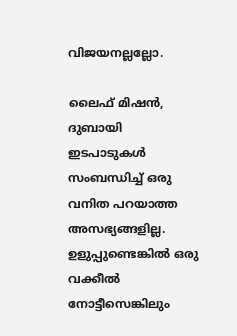വിജയനല്ലല്ലോ.

ലൈഫ് മിഷന്‍, ദുബായി ഇടപാടുകള്‍ സംബന്ധിച്ച് ഒരു വനിത പറയാത്ത അസഭ്യങ്ങളില്ല. ഉളുപ്പുണ്ടെങ്കില്‍ ഒരു വക്കീല്‍ നോട്ടീസെങ്കിലും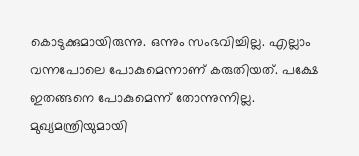കൊടുക്കുമായിരുന്നു. ഒന്നും സംഭവിച്ചില്ല. എല്ലാം വന്നപോലെ പോകുമെന്നാണ് കരുതിയത്. പക്ഷേ ഇതങ്ങനെ പോകുമെന്ന് തോന്നുന്നില്ല. മുഖ്യമന്ത്രിയുമായി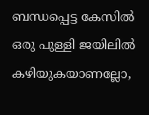ബന്ധപ്പെട്ട കേസില്‍ ഒരു പുള്ളി ജയിലില്‍ കഴിയുകയാണല്ലോ,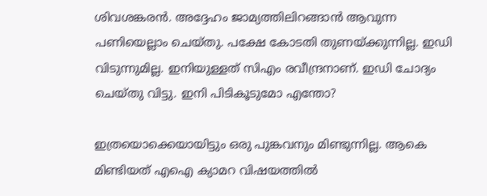ശിവശങ്കരന്‍. അദ്ദേഹം ജാമ്യത്തിലിറങ്ങാന്‍ ആവുന്ന പണിയെല്ലാം ചെയ്തു. പക്ഷേ കോടതി തുണയ്‌ക്കുന്നില്ല. ഇഡി വിടുന്നുമില്ല. ഇനിയുള്ളത് സിഎം രവീന്ദ്രനാണ്. ഇഡി ചോദ്യം ചെയ്തു വിട്ടു. ഇനി പിടികൂടുമോ എന്തോ?

ഇത്രയൊക്കെയായിട്ടും ഒരു പുങ്കവനും മിണ്ടുന്നില്ല. ആകെ മിണ്ടിയത് എഐ ക്യാമറ വിഷയത്തില്‍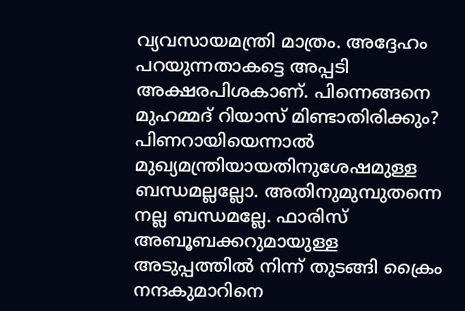വ്യവസായമന്ത്രി മാത്രം. അദ്ദേഹം പറയുന്നതാകട്ടെ അപ്പടി അക്ഷരപിശകാണ്. പിന്നെങ്ങനെ മുഹമ്മദ് റിയാസ് മിണ്ടാതിരിക്കും? പിണറായിയെന്നാല്‍ മുഖ്യമന്ത്രിയായതിനുശേഷമുള്ള ബന്ധമല്ലല്ലോ. അതിനുമുമ്പുതന്നെ നല്ല ബന്ധമല്ലേ. ഫാരിസ് അബൂബക്കറുമായുള്ള അടുപ്പത്തില്‍ നിന്ന് തുടങ്ങി ക്രൈം നന്ദകുമാറിനെ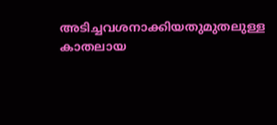അടിച്ചവശനാക്കിയതുമുതലുള്ള കാതലായ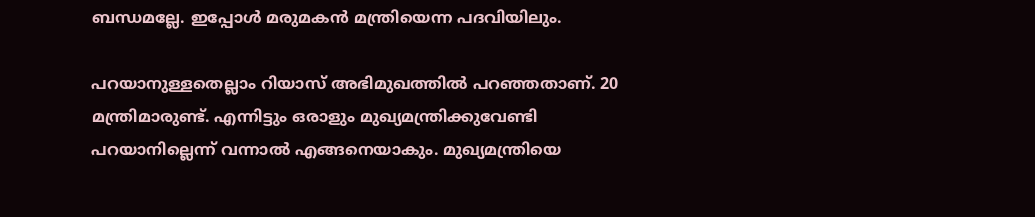ബന്ധമല്ലേ. ഇപ്പോള്‍ മരുമകന്‍ മന്ത്രിയെന്ന പദവിയിലും.

പറയാനുള്ളതെല്ലാം റിയാസ് അഭിമുഖത്തില്‍ പറഞ്ഞതാണ്. 20 മന്ത്രിമാരുണ്ട്. എന്നിട്ടും ഒരാളും മുഖ്യമന്ത്രിക്കുവേണ്ടി പറയാനില്ലെന്ന് വന്നാല്‍ എങ്ങനെയാകും. മുഖ്യമന്ത്രിയെ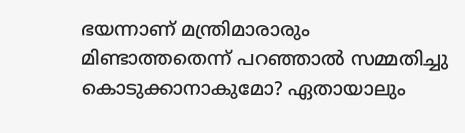ഭയന്നാണ് മന്ത്രിമാരാരും മിണ്ടാത്തതെന്ന് പറഞ്ഞാല്‍ സമ്മതിച്ചു കൊടുക്കാനാകുമോ? ഏതായാലും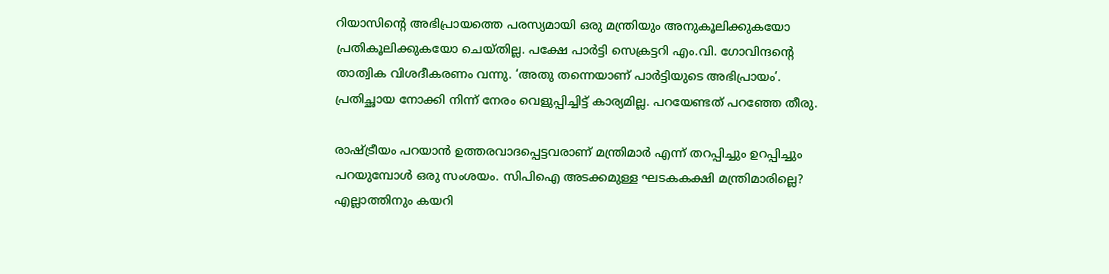റിയാസിന്റെ അഭിപ്രായത്തെ പരസ്യമായി ഒരു മന്ത്രിയും അനുകൂലിക്കുകയോ പ്രതികൂലിക്കുകയോ ചെയ്തില്ല. പക്ഷേ പാര്‍ട്ടി സെക്രട്ടറി എം.വി. ഗോവിന്ദന്റെ താത്വിക വിശദീകരണം വന്നു. ‘അതു തന്നെയാണ് പാര്‍ട്ടിയുടെ അഭിപ്രായം’. പ്രതിച്ഛായ നോക്കി നിന്ന് നേരം വെളുപ്പിച്ചിട്ട് കാര്യമില്ല. പറയേണ്ടത് പറഞ്ഞേ തീരു.

രാഷ്‌ട്രീയം പറയാന്‍ ഉത്തരവാദപ്പെട്ടവരാണ് മന്ത്രിമാര്‍ എന്ന് തറപ്പിച്ചും ഉറപ്പിച്ചും പറയുമ്പോള്‍ ഒരു സംശയം. സിപിഐ അടക്കമുള്ള ഘടകകക്ഷി മന്ത്രിമാരില്ലെ? എല്ലാത്തിനും കയറി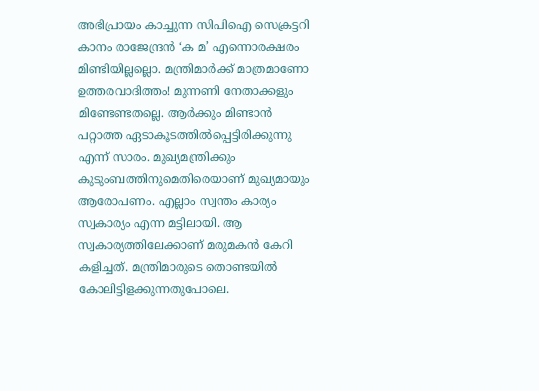അഭിപ്രായം കാച്ചുന്ന സിപിഐ സെക്രട്ടറി കാനം രാജേന്ദ്രന്‍ ‘ക മ’ എന്നൊരക്ഷരം മിണ്ടിയില്ലല്ലൊ. മന്ത്രിമാര്‍ക്ക് മാത്രമാണോ ഉത്തരവാദിത്തം! മുന്നണി നേതാക്കളും മിണ്ടേണ്ടതല്ലെ. ആര്‍ക്കും മിണ്ടാന്‍ പറ്റാത്ത ഏടാകൂടത്തില്‍പ്പെട്ടിരിക്കുന്നു എന്ന് സാരം. മുഖ്യമന്ത്രിക്കും കുടുംബത്തിനുമെതിരെയാണ് മുഖ്യമായും ആരോപണം. എല്ലാം സ്വന്തം കാര്യം സ്വകാര്യം എന്ന മട്ടിലായി. ആ സ്വകാര്യത്തിലേക്കാണ് മരുമകന്‍ കേറി കളിച്ചത്. മന്ത്രിമാരുടെ തൊണ്ടയില്‍ കോലിട്ടിളക്കുന്നതുപോലെ.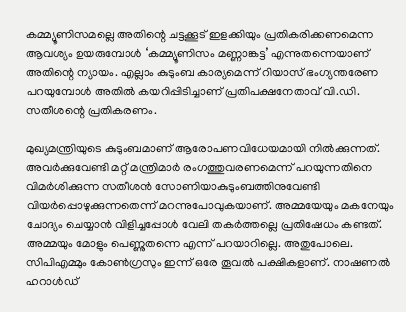കമ്മ്യൂണിസമല്ലെ അതിന്റെ ചട്ടക്കൂട് ഇളക്കിയും പ്രതികരിക്കണമെന്ന ആവശ്യം ഉയരുമ്പോള്‍ ‘കമ്മ്യൂണിസം മണ്ണാങ്കട്ട’ എന്നുതന്നെയാണ് അതിന്റെ ന്യായം. എല്ലാം കുടുംബ കാര്യമെന്ന് റിയാസ് ഭംഗ്യന്തരേണ പറയുമ്പോള്‍ അതില്‍ കയറിപ്പിടിച്ചാണ് പ്രതിപക്ഷനേതാവ് വി.ഡി. സതീശന്റെ പ്രതികരണം.

മുഖ്യമന്ത്രിയുടെ കുടുംബമാണ് ആരോപണവിധേയമായി നില്‍ക്കുന്നത്. അവര്‍ക്കുവേണ്ടി മറ്റ് മന്ത്രിമാര്‍ രംഗത്തുവരണമെന്ന് പറയുന്നതിനെ വിമര്‍ശിക്കുന്ന സതീശന്‍ സോണിയാകുടുംബത്തിനുവേണ്ടി വിയര്‍പ്പൊഴുക്കുന്നതെന്ന് മറന്നുപോവുകയാണ്. അമ്മയേയും മകനേയും ചോദ്യം ചെയ്യാന്‍ വിളിച്ചപ്പോള്‍ വേലി തകര്‍ത്തല്ലെ പ്രതിഷേധം കണ്ടത്. അമ്മയും മോളും പെണ്ണുതന്നെ എന്ന് പറയാറില്ലെ. അതുപോലെ. സിപിഎമ്മും കോണ്‍ഗ്രസും ഇന്ന് ഒരേ തൂവല്‍ പക്ഷികളാണ്. നാഷണല്‍ ഹറാള്‍ഡ്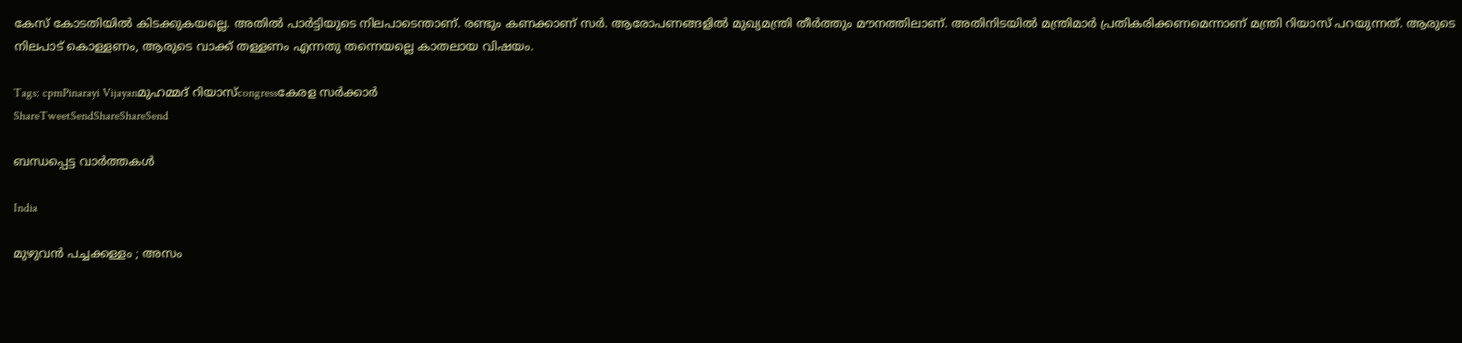കേസ് കോടതിയില്‍ കിടക്കുകയല്ലെ. അതില്‍ പാര്‍ട്ടിയുടെ നിലപാടെന്താണ്. രണ്ടും കണക്കാണ് സര്‍. ആരോപണങ്ങളില്‍ മുഖ്യമന്ത്രി തീര്‍ത്തും മൗനത്തിലാണ്. അതിനിടയില്‍ മന്ത്രിമാര്‍ പ്രതികരിക്കണമെന്നാണ് മന്ത്രി റിയാസ് പറയുന്നത്. ആരുടെ നിലപാട് കൊള്ളണം, ആരുടെ വാക്ക് തള്ളണം എന്നതു തന്നെയല്ലെ കാതലായ വിഷയം.

Tags: cpmPinarayi Vijayanമുഹമ്മദ് റിയാസ്congressകേരള സര്‍ക്കാര്‍
ShareTweetSendShareShareSend

ബന്ധപ്പെട്ട വാര്‍ത്തകള്‍

India

മുഴുവൻ പച്ചക്കള്ളം ; അസം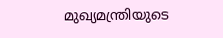മുഖ്യമന്ത്രിയുടെ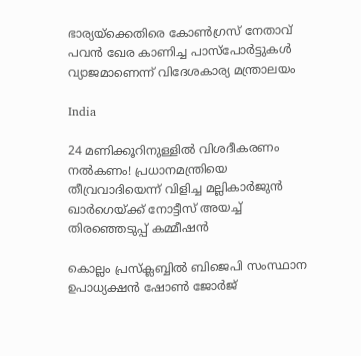ഭാര്യയ്‌ക്കെതിരെ കോൺഗ്രസ് നേതാവ് പവൻ ഖേര കാണിച്ച പാസ്‌പോർട്ടുകൾ വ്യാജമാണെന്ന് വിദേശകാര്യ മന്ത്രാലയം

India

24 മണിക്കൂറിനുള്ളിൽ വിശദീകരണം നൽകണം! പ്രധാനമന്ത്രിയെ തീവ്രവാദിയെന്ന് വിളിച്ച മല്ലികാർജുൻ ഖാർഗെയ്‌ക്ക് നോട്ടീസ് അയച്ച് തിരഞ്ഞെടുപ്പ് കമ്മീഷൻ

കൊല്ലം പ്രസ്‌ക്ലബ്ബില്‍ ബിജെപി സംസ്ഥാന ഉപാധ്യക്ഷന്‍ ഷോണ്‍ ജോര്‍ജ്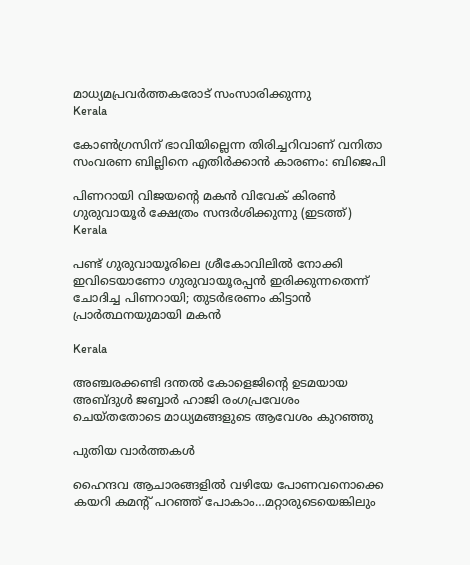മാധ്യമപ്രവര്‍ത്തകരോട് സംസാരിക്കുന്നു
Kerala

കോണ്‍ഗ്രസിന് ഭാവിയില്ലെന്ന തിരിച്ചറിവാണ് വനിതാ സംവരണ ബില്ലിനെ എതിര്‍ക്കാന്‍ കാരണം: ബിജെപി

പിണറായി വിജയന്‍റെ മകന്‍ വിവേക് കിരണ്‍ ഗുരുവായൂര്‍ ക്ഷേത്രം സന്ദര്‍ശിക്കുന്നു (ഇടത്ത്)
Kerala

പണ്ട് ഗുരുവായൂരിലെ ശ്രീകോവിലില്‍ നോക്കി ഇവിടെയാണോ ഗുരുവായൂരപ്പന്‍ ഇരിക്കുന്നതെന്ന് ചോദിച്ച പിണറായി; തുടര്‍ഭരണം കിട്ടാന്‍ പ്രാര്‍ത്ഥനയുമായി മകന്‍

Kerala

അഞ്ചരക്കണ്ടി ദന്തല്‍ കോളെജിന്റെ ഉടമയായ അബ്ദുള്‍ ജബ്ബാര്‍ ഹാജി രംഗപ്രവേശം ചെയ്തതോടെ മാധ്യമങ്ങളുടെ ആവേശം കുറഞ്ഞു

പുതിയ വാര്‍ത്തകള്‍

ഹൈന്ദവ ആചാരങ്ങളില്‍ വഴിയേ പോണവനൊക്കെ കയറി കമന്‍റ് പറഞ്ഞ് പോകാം…മറ്റാരുടെയെങ്കിലും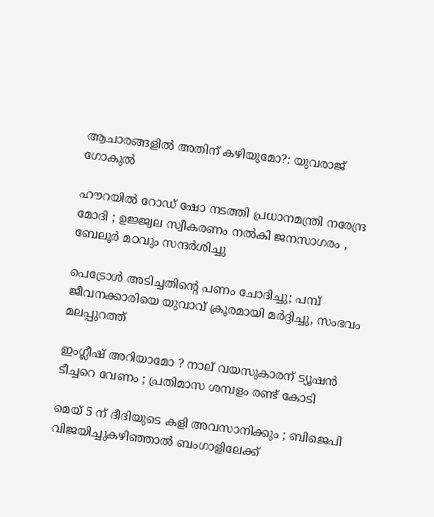ആചാരങ്ങളില്‍ അതിന് കഴിയുമോ?: യുവരാജ് ഗോകുല്‍

ഹൗറയിൽ റോഡ് ഷോ നടത്തി പ്രധാനമന്ത്രി നരേന്ദ്ര മോദി ; ഉജ്ജ്വല സ്വീകരണം നൽകി ജനസാഗരം , ബേലൂർ മഠവും സന്ദർശിച്ചു

പെട്രോള്‍ അടിച്ചതിന്റെ പണം ചോദിച്ചു; പമ്പ് ജീവനക്കാരിയെ യുവാവ് ക്രൂരമായി മര്‍ദ്ദിച്ചു, സംഭവം മലപ്പുറത്ത്

ഇംഗ്ലീഷ് അറിയാമോ ? നാല് വയസുകാരന് ട്യൂഷൻ ടീച്ചറെ വേണം ; പ്രതിമാസ ശമ്പളം രണ്ട് കോടി

മെയ് 5 ന് ദീദിയുടെ കളി അവസാനിക്കും ; ബിജെപി വിജയിച്ചുകഴിഞ്ഞാൽ ബംഗാളിലേക്ക്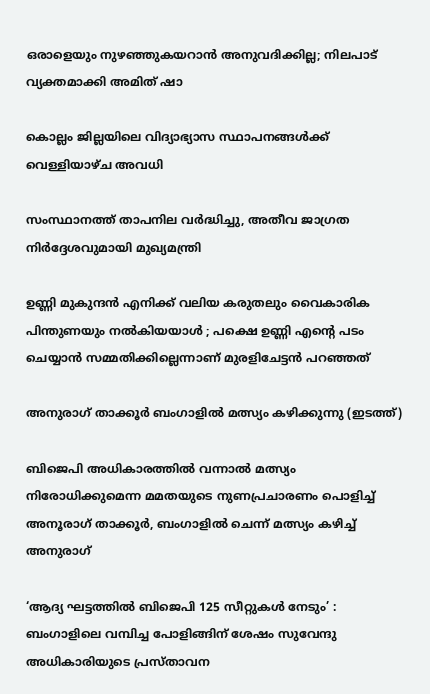ഒരാളെയും നുഴഞ്ഞുകയറാൻ അനുവദിക്കില്ല; നിലപാട് വ്യക്തമാക്കി അമിത് ഷാ

കൊല്ലം ജില്ലയിലെ വിദ്യാഭ്യാസ സ്ഥാപനങ്ങള്‍ക്ക് വെള്ളിയാഴ്ച അവധി

സംസ്ഥാനത്ത് താപനില വര്‍ദ്ധിച്ചു, അതീവ ജാഗ്രത നിര്‍ദ്ദേശവുമായി മുഖ്യമന്ത്രി

ഉണ്ണി മുകുന്ദൻ എനിക്ക് വലിയ കരുതലും വൈകാരിക പിന്തുണയും നൽകിയയാൾ ; പക്ഷെ ഉണ്ണി എന്റെ പടം ചെയ്യാൻ സമ്മതിക്കില്ലെന്നാണ് മുരളിചേട്ടൻ പറഞ്ഞത്

അനുരാഗ് താക്കൂര്‍ ബംഗാളില്‍ മത്സ്യം കഴിക്കുന്നു (ഇടത്ത്)

ബിജെപി അധികാരത്തില്‍ വന്നാല്‍ മത്സ്യം നിരോധിക്കുമെന്ന മമതയുടെ നുണപ്രചാരണം പൊളിച്ച് അനൂരാഗ് താക്കൂര്‍, ബംഗാളില്‍ ചെന്ന് മത്സ്യം കഴിച്ച് അനുരാഗ്

‘ആദ്യ ഘട്ടത്തിൽ ബിജെപി 125 സീറ്റുകൾ നേടും’ : ബംഗാളിലെ വമ്പിച്ച പോളിങ്ങിന് ശേഷം സുവേന്ദു അധികാരിയുടെ പ്രസ്താവന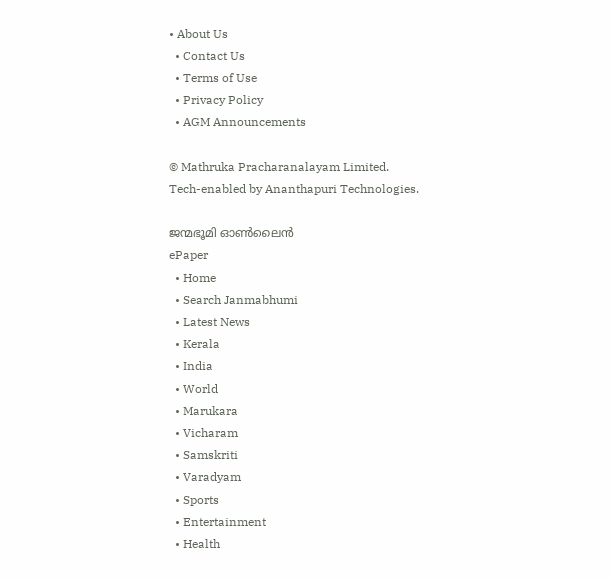• About Us
  • Contact Us
  • Terms of Use
  • Privacy Policy
  • AGM Announcements

© Mathruka Pracharanalayam Limited.
Tech-enabled by Ananthapuri Technologies.

ജന്മഭൂമി ഓണ്‍ലൈന്‍
ePaper
  • Home
  • Search Janmabhumi
  • Latest News
  • Kerala
  • India
  • World
  • Marukara
  • Vicharam
  • Samskriti
  • Varadyam
  • Sports
  • Entertainment
  • Health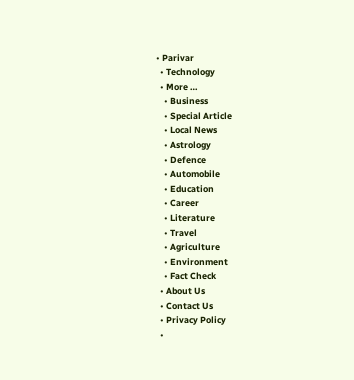• Parivar
  • Technology
  • More …
    • Business
    • Special Article
    • Local News
    • Astrology
    • Defence
    • Automobile
    • Education
    • Career
    • Literature
    • Travel
    • Agriculture
    • Environment
    • Fact Check
  • About Us
  • Contact Us
  • Privacy Policy
  •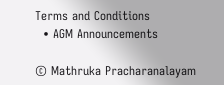Terms and Conditions
  • AGM Announcements

© Mathruka Pracharanalayam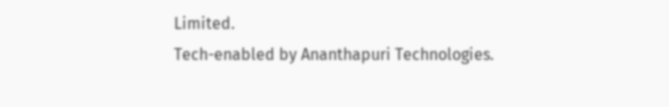Limited.
Tech-enabled by Ananthapuri Technologies.